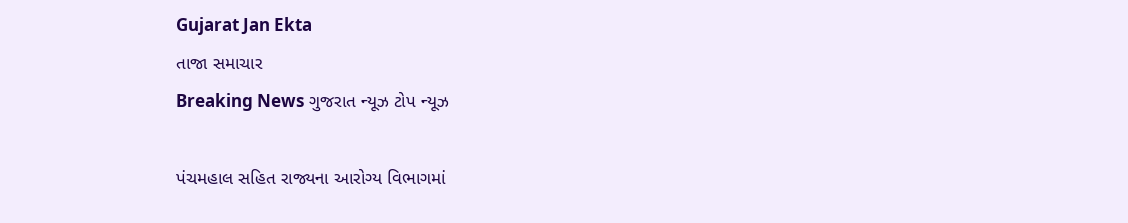Gujarat Jan Ekta
તાજા સમાચાર
Breaking News ગુજરાત ન્યૂઝ ટોપ ન્યૂઝ

પંચમહાલ સહિત રાજ્યના આરોગ્ય વિભાગમાં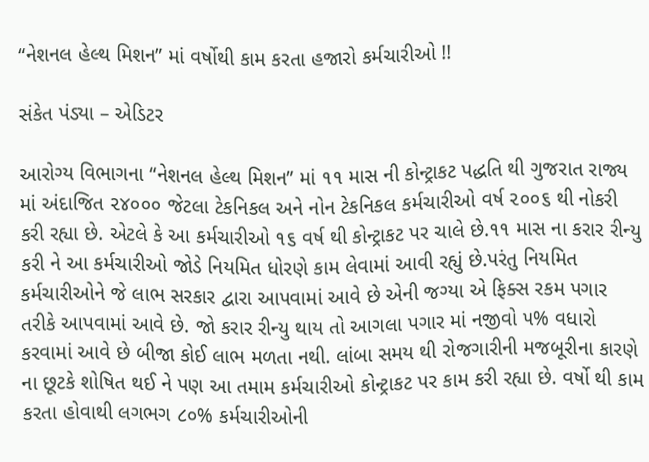“નેશનલ હેલ્થ મિશન” માં વર્ષોથી કામ કરતા હજારો કર્મચારીઓ !!

સંકેત પંડ્યા – એડિટર

આરોગ્ય વિભાગના “નેશનલ હેલ્થ મિશન” માં ૧૧ માસ ની કોન્ટ્રાકટ પદ્ધતિ થી ગુજરાત રાજ્ય માં અંદાજિત ૨૪૦૦૦ જેટલા ટેકનિકલ અને નોન ટેકનિકલ કર્મચારીઓ વર્ષ ૨૦૦૬ થી નોકરી કરી રહ્યા છે. એટલે કે આ કર્મચારીઓ ૧૬ વર્ષ થી કોન્ટ્રાકટ પર ચાલે છે.૧૧ માસ ના કરાર રીન્યુ કરી ને આ કર્મચારીઓ જોડે નિયમિત ધોરણે કામ લેવામાં આવી રહ્યું છે.પરંતુ નિયમિત કર્મચારીઓને જે લાભ સરકાર દ્વારા આપવામાં આવે છે એની જગ્યા એ ફિક્સ રકમ પગાર તરીકે આપવામાં આવે છે. જો કરાર રીન્યુ થાય તો આગલા પગાર માં નજીવો ૫% વધારો કરવામાં આવે છે બીજા કોઈ લાભ મળતા નથી. લાંબા સમય થી રોજગારીની મજબૂરીના કારણે ના છૂટકે શોષિત થઈ ને પણ આ તમામ કર્મચારીઓ કોન્ટ્રાકટ પર કામ કરી રહ્યા છે. વર્ષો થી કામ કરતા હોવાથી લગભગ ૮૦% કર્મચારીઓની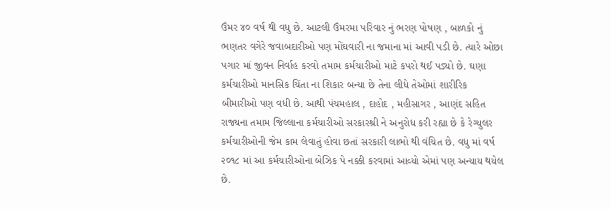ઉંમર ૪૦ વર્ષ થી વધુ છે. આટલી ઉંમરમા પરિવાર નું ભરણ પોષણ , બાળકો નું ભણતર વગેરે જવાબદારીઓ પણ મોંઘવારી ના જમાના માં આવી પડી છે. ત્યારે ઓછા પગાર માં જીવન નિર્વાહ કરવો તમામ કર્મચારીઓ માટે કપરો થઈ પડ્યો છે. ઘણા કર્મચારીઓ માનસિક ચિંતા ના શિકાર બન્યા છે તેના લીધે તેઓમાં શારીરિક બીમારીઓ પણ વધી છે. આથી પંચમહાલ , દાહોદ , મહીસાગર , આણંદ સહિત રાજ્યના તમામ જિલ્લાના કર્મચારીઓ સરકારશ્રી ને અનુરોધ કરી રહ્યા છે કે રેગ્યુલર કર્મચારીઓની જેમ કામ લેવાતું હોવા છતાં સરકારી લાભો થી વંચિત છે. વધુ માં વર્ષ ૨૦૧૮ માં આ કર્મચારીઓના બેઝિક પે નક્કી કરવામાં આવ્યો એમાં પણ અન્યાય થયેલ છે.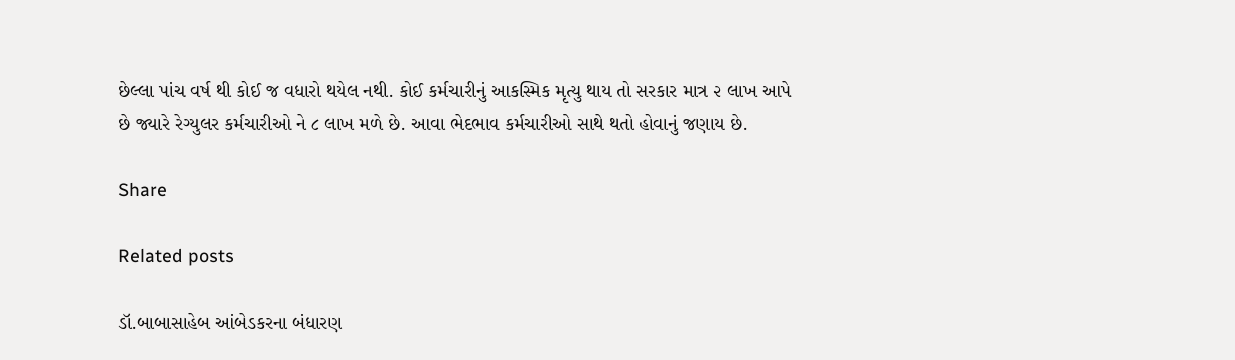છેલ્લા પાંચ વર્ષ થી કોઈ જ વધારો થયેલ નથી. કોઈ કર્મચારીનું આકસ્મિક મૃત્યુ થાય તો સરકાર માત્ર ૨ લાખ આપે છે જ્યારે રેગ્યુલર કર્મચારીઓ ને ૮ લાખ મળે છે. આવા ભેદભાવ કર્મચારીઓ સાથે થતો હોવાનું જણાય છે.

Share

Related posts

ડૉ.બાબાસાહેબ આંબેડકરના બંધારણ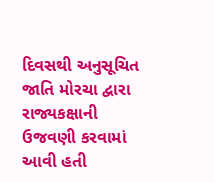દિવસથી અનુસૂચિત જાતિ મોરચા દ્વારા રાજ્યકક્ષાની ઉજવણી કરવામાં આવી હતી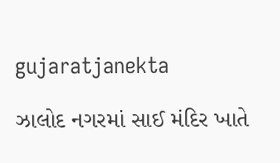gujaratjanekta

ઝાલોદ નગરમાં સાઈ મંદિર ખાતે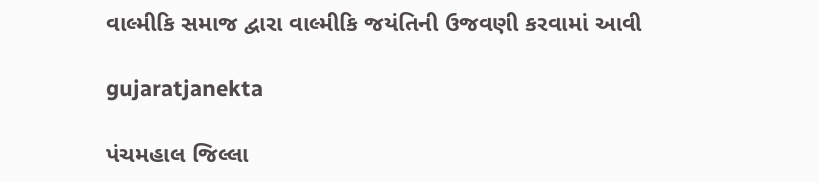વાલ્મીકિ સમાજ દ્વારા વાલ્મીકિ જયંતિની ઉજવણી કરવામાં આવી

gujaratjanekta

પંચમહાલ જિલ્લા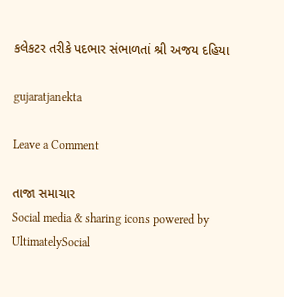કલેકટર તરીકે પદભાર સંભાળતાં શ્રી અજય દહિયા

gujaratjanekta

Leave a Comment

તાજા સમાચાર
Social media & sharing icons powered by UltimatelySocial